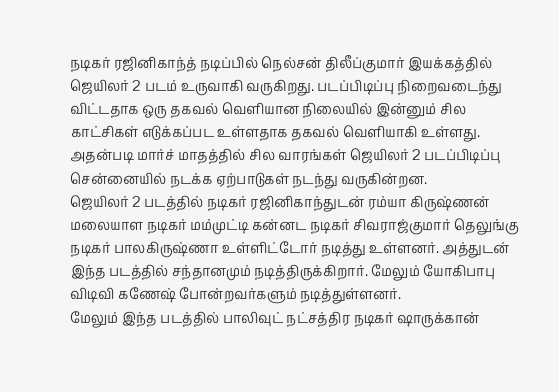நடிகர் ரஜினிகாந்த் நடிப்பில் நெல்சன் திலீப்குமார் இயக்கத்தில் ஜெயிலர் 2 படம் உருவாகி வருகிறது. படப்பிடிப்பு நிறைவடைந்து விட்டதாக ஒரு தகவல் வெளியான நிலையில் இன்னும் சில காட்சிகள் எடுக்கப்பட உள்ளதாக தகவல் வெளியாகி உள்ளது. அதன்படி மார்ச் மாதத்தில் சில வாரங்கள் ஜெயிலர் 2 படப்பிடிப்பு சென்னையில் நடக்க ஏற்பாடுகள் நடந்து வருகின்றன.
ஜெயிலர் 2 படத்தில் நடிகர் ரஜினிகாந்துடன் ரம்யா கிருஷ்ணன் மலையாள நடிகர் மம்முட்டி கன்னட நடிகர் சிவராஜ்குமார் தெலுங்கு நடிகர் பாலகிருஷ்ணா உள்ளிட்டோர் நடித்து உள்ளனர். அத்துடன் இந்த படத்தில் சந்தானமும் நடித்திருக்கிறார். மேலும் யோகிபாபு விடிவி கணேஷ் போன்றவர்களும் நடித்துள்ளனர்.
மேலும் இந்த படத்தில் பாலிவுட் நட்சத்திர நடிகர் ஷாருக்கான்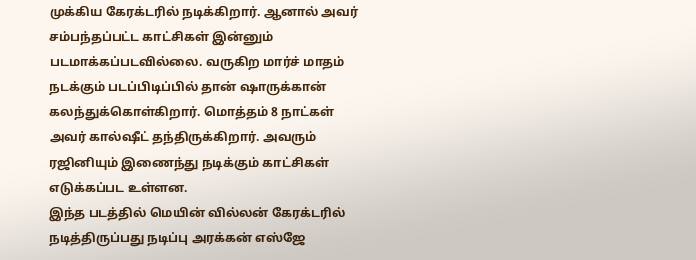முக்கிய கேரக்டரில் நடிக்கிறார். ஆனால் அவர் சம்பந்தப்பட்ட காட்சிகள் இன்னும் படமாக்கப்படவில்லை. வருகிற மார்ச் மாதம் நடக்கும் படப்பிடிப்பில் தான் ஷாருக்கான் கலந்துக்கொள்கிறார். மொத்தம் 8 நாட்கள் அவர் கால்ஷீட் தந்திருக்கிறார். அவரும் ரஜினியும் இணைந்து நடிக்கும் காட்சிகள் எடுக்கப்பட உள்ளன.
இந்த படத்தில் மெயின் வில்லன் கேரக்டரில் நடித்திருப்பது நடிப்பு அரக்கன் எஸ்ஜே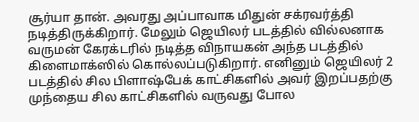சூர்யா தான். அவரது அப்பாவாக மிதுன் சக்ரவர்த்தி நடித்திருக்கிறார். மேலும் ஜெயிலர் படத்தில் வில்லனாக வருமன் கேரக்டரில் நடித்த விநாயகன் அந்த படத்தில் கிளைமாக்ஸில் கொல்லப்படுகிறார். எனினும் ஜெயிலர் 2 படத்தில் சில பிளாஷ்பேக் காட்சிகளில் அவர் இறப்பதற்கு முந்தைய சில காட்சிகளில் வருவது போல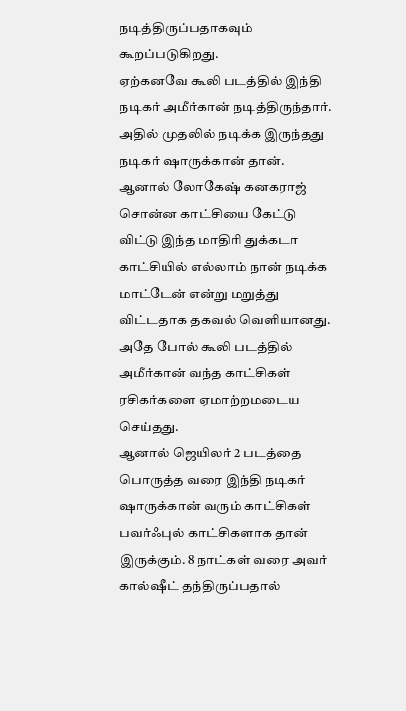நடித்திருப்பதாகவும் கூறப்படுகிறது.
ஏற்கனவே கூலி படத்தில் இந்தி நடிகர் அமீர்கான் நடித்திருந்தார். அதில் முதலில் நடிக்க இருந்தது நடிகர் ஷாருக்கான் தான். ஆனால் லோகேஷ் கனகராஜ் சொன்ன காட்சியை கேட்டு விட்டு இந்த மாதிரி துக்கடா காட்சியில் எல்லாம் நான் நடிக்க மாட்டேன் என்று மறுத்து விட்டதாக தகவல் வெளியானது. அதே போல் கூலி படத்தில் அமீர்கான் வந்த காட்சிகள் ரசிகர்களை ஏமாற்றமடைய செய்தது.
ஆனால் ஜெயிலர் 2 படத்தை பொருத்த வரை இந்தி நடிகர் ஷாருக்கான் வரும் காட்சிகள் பவர்ஃபுல் காட்சிகளாக தான் இருக்கும். 8 நாட்கள் வரை அவர் கால்ஷீட் தந்திருப்பதால்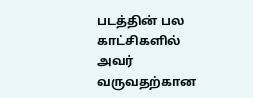படத்தின் பல காட்சிகளில் அவர் வருவதற்கான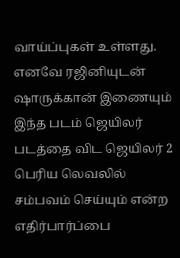வாய்ப்புகள் உள்ளது. எனவே ரஜினியுடன் ஷாருக்கான் இணையும் இந்த படம் ஜெயிலர் படத்தை விட ஜெயிலர் 2 பெரிய லெவலில் சம்பவம் செய்யும் என்ற எதிர்பார்ப்பை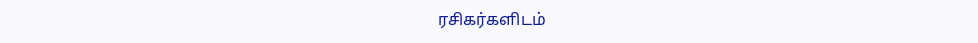ரசிகர்களிடம்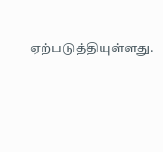ஏற்படுத்தியுள்ளது.